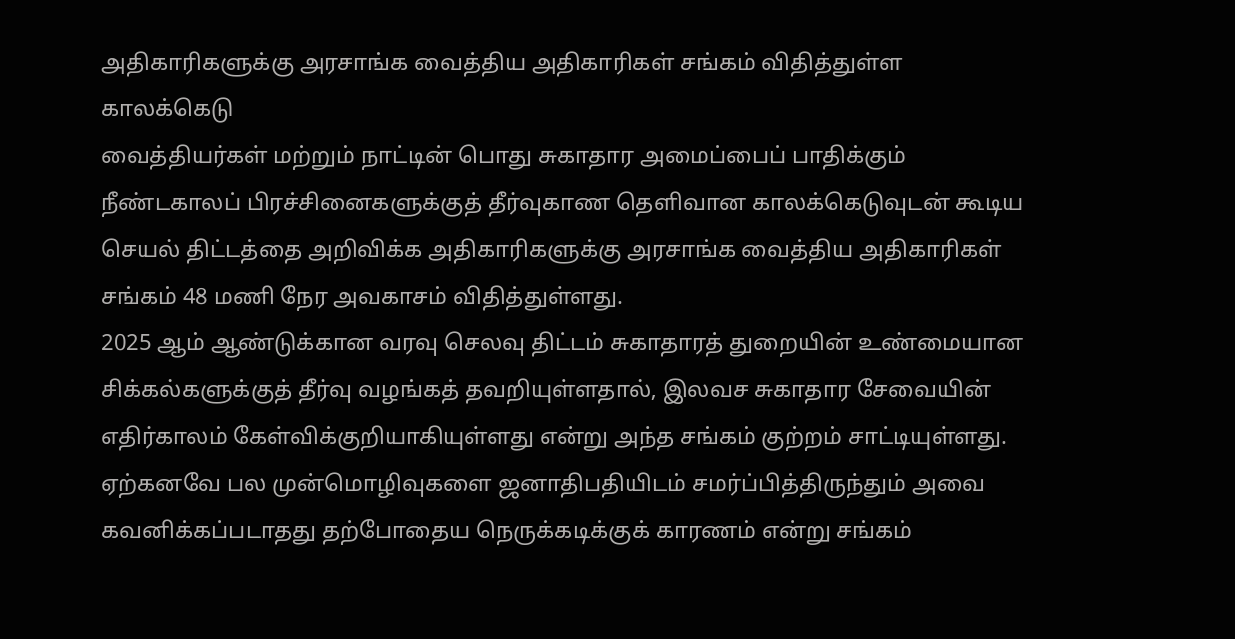அதிகாரிகளுக்கு அரசாங்க வைத்திய அதிகாரிகள் சங்கம் விதித்துள்ள காலக்கெடு
வைத்தியர்கள் மற்றும் நாட்டின் பொது சுகாதார அமைப்பைப் பாதிக்கும் நீண்டகாலப் பிரச்சினைகளுக்குத் தீர்வுகாண தெளிவான காலக்கெடுவுடன் கூடிய செயல் திட்டத்தை அறிவிக்க அதிகாரிகளுக்கு அரசாங்க வைத்திய அதிகாரிகள் சங்கம் 48 மணி நேர அவகாசம் விதித்துள்ளது.
2025 ஆம் ஆண்டுக்கான வரவு செலவு திட்டம் சுகாதாரத் துறையின் உண்மையான சிக்கல்களுக்குத் தீர்வு வழங்கத் தவறியுள்ளதால், இலவச சுகாதார சேவையின் எதிர்காலம் கேள்விக்குறியாகியுள்ளது என்று அந்த சங்கம் குற்றம் சாட்டியுள்ளது.
ஏற்கனவே பல முன்மொழிவுகளை ஜனாதிபதியிடம் சமர்ப்பித்திருந்தும் அவை கவனிக்கப்படாதது தற்போதைய நெருக்கடிக்குக் காரணம் என்று சங்கம்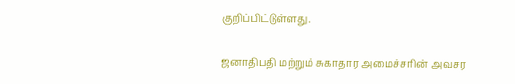குறிப்பிட்டுள்ளது.

ஜனாதிபதி மற்றும் சுகாதார அமைச்சரின் அவசர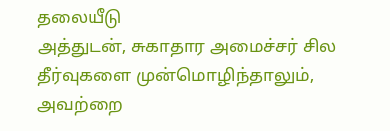தலையீடு
அத்துடன், சுகாதார அமைச்சர் சில தீர்வுகளை முன்மொழிந்தாலும், அவற்றை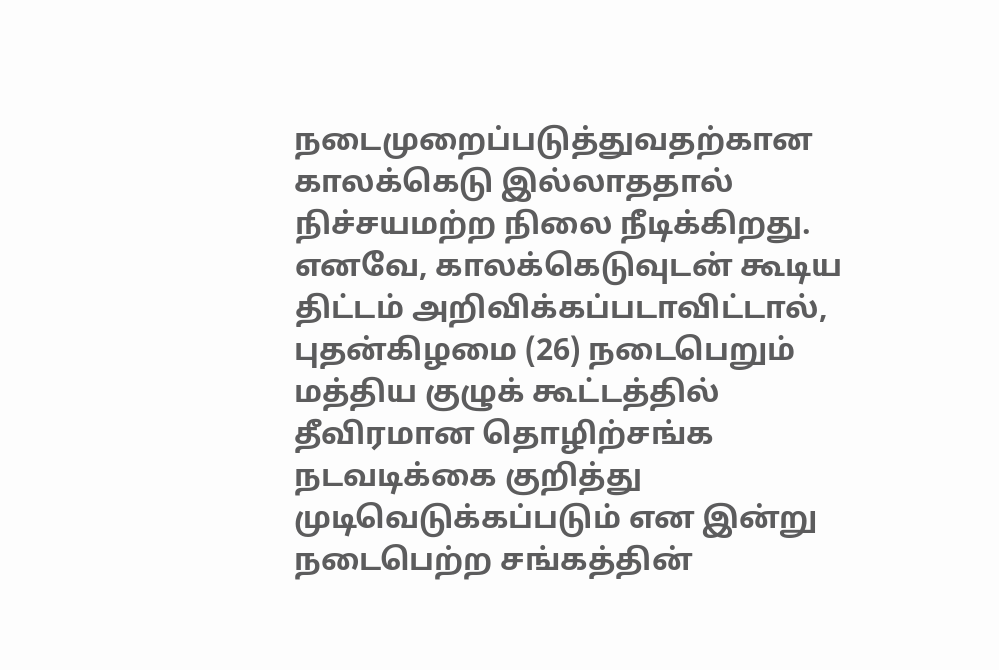நடைமுறைப்படுத்துவதற்கான காலக்கெடு இல்லாததால் நிச்சயமற்ற நிலை நீடிக்கிறது.
எனவே, காலக்கெடுவுடன் கூடிய திட்டம் அறிவிக்கப்படாவிட்டால், புதன்கிழமை (26) நடைபெறும் மத்திய குழுக் கூட்டத்தில் தீவிரமான தொழிற்சங்க நடவடிக்கை குறித்து முடிவெடுக்கப்படும் என இன்று நடைபெற்ற சங்கத்தின்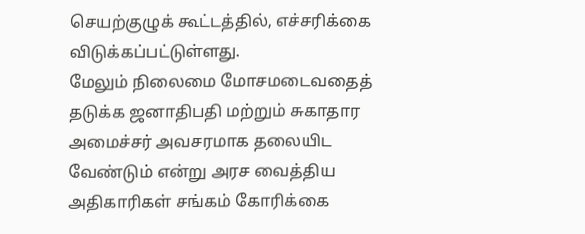செயற்குழுக் கூட்டத்தில், எச்சரிக்கை விடுக்கப்பட்டுள்ளது.
மேலும் நிலைமை மோசமடைவதைத் தடுக்க ஜனாதிபதி மற்றும் சுகாதார அமைச்சர் அவசரமாக தலையிட வேண்டும் என்று அரச வைத்திய அதிகாரிகள் சங்கம் கோரிக்கை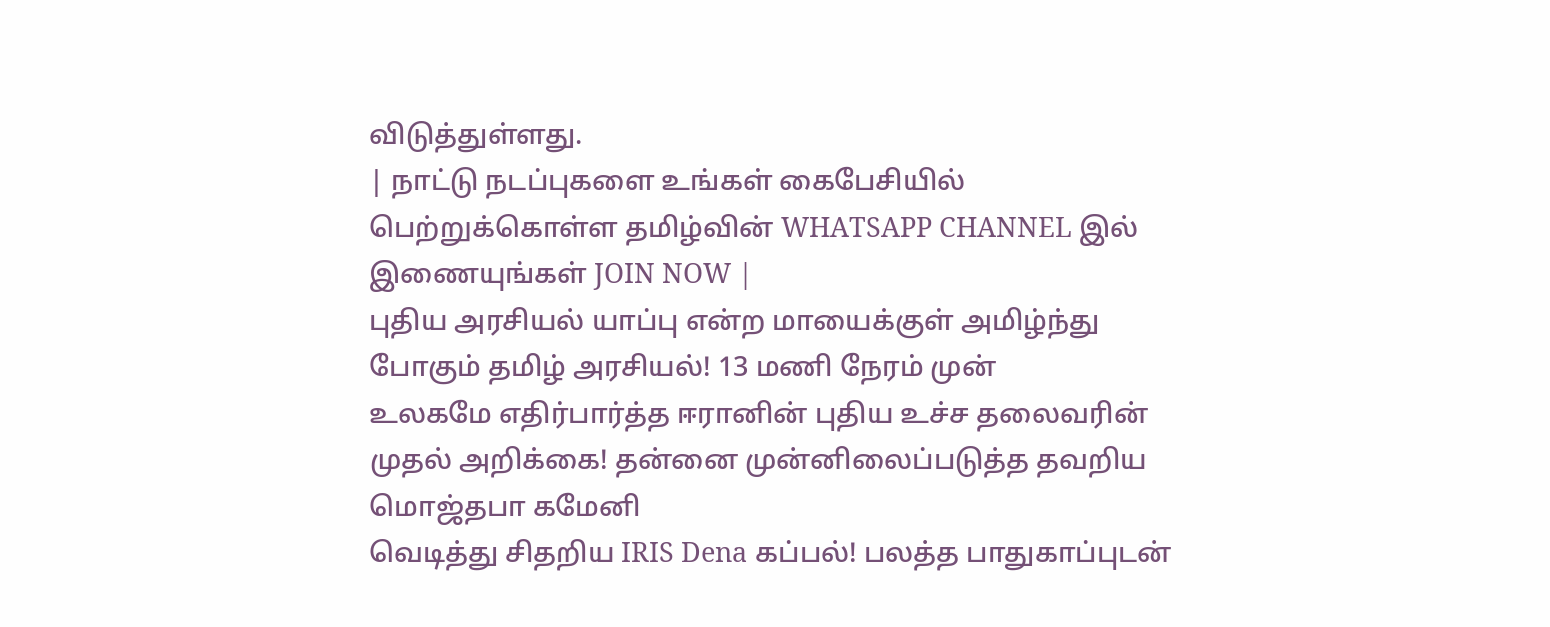விடுத்துள்ளது.
| நாட்டு நடப்புகளை உங்கள் கைபேசியில் பெற்றுக்கொள்ள தமிழ்வின் WHATSAPP CHANNEL இல் இணையுங்கள் JOIN NOW |
புதிய அரசியல் யாப்பு என்ற மாயைக்குள் அமிழ்ந்து போகும் தமிழ் அரசியல்! 13 மணி நேரம் முன்
உலகமே எதிர்பார்த்த ஈரானின் புதிய உச்ச தலைவரின் முதல் அறிக்கை! தன்னை முன்னிலைப்படுத்த தவறிய மொஜ்தபா கமேனி
வெடித்து சிதறிய IRIS Dena கப்பல்! பலத்த பாதுகாப்புடன்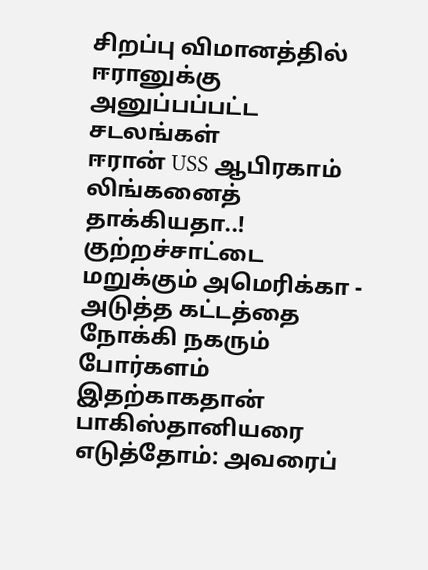சிறப்பு விமானத்தில் ஈரானுக்கு அனுப்பப்பட்ட சடலங்கள்
ஈரான் USS ஆபிரகாம் லிங்கனைத் தாக்கியதா..! குற்றச்சாட்டை மறுக்கும் அமெரிக்கா - அடுத்த கட்டத்தை நோக்கி நகரும் போர்களம்
இதற்காகதான் பாகிஸ்தானியரை எடுத்தோம்: அவரைப்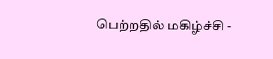பெற்றதில் மகிழ்ச்சி -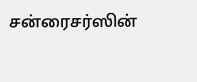சன்ரைசர்ஸின்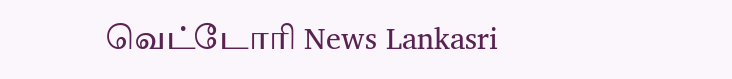வெட்டோரி News Lankasri